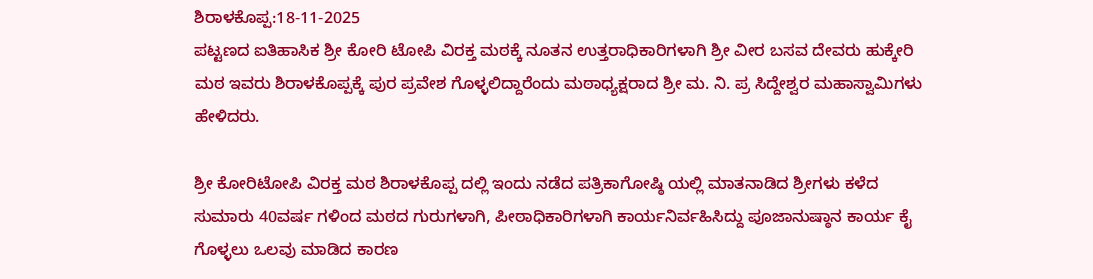ಶಿರಾಳಕೊಪ್ಪ:18-11-2025
ಪಟ್ಟಣದ ಐತಿಹಾಸಿಕ ಶ್ರೀ ಕೋರಿ ಟೋಪಿ ವಿರಕ್ತ ಮಠಕ್ಕೆ ನೂತನ ಉತ್ತರಾಧಿಕಾರಿಗಳಾಗಿ ಶ್ರೀ ವೀರ ಬಸವ ದೇವರು ಹುಕ್ಕೇರಿ ಮಠ ಇವರು ಶಿರಾಳಕೊಪ್ಪಕ್ಕೆ ಪುರ ಪ್ರವೇಶ ಗೊಳ್ಳಲಿದ್ದಾರೆಂದು ಮಠಾಧ್ಯಕ್ಷರಾದ ಶ್ರೀ ಮ. ನಿ. ಪ್ರ ಸಿದ್ದೇಶ್ವರ ಮಹಾಸ್ವಾಮಿಗಳು ಹೇಳಿದರು.

ಶ್ರೀ ಕೋರಿಟೋಪಿ ವಿರಕ್ತ ಮಠ ಶಿರಾಳಕೊಪ್ಪ ದಲ್ಲಿ ಇಂದು ನಡೆದ ಪತ್ರಿಕಾಗೋಷ್ಠಿ ಯಲ್ಲಿ ಮಾತನಾಡಿದ ಶ್ರೀಗಳು ಕಳೆದ ಸುಮಾರು 40ವರ್ಷ ಗಳಿಂದ ಮಠದ ಗುರುಗಳಾಗಿ, ಪೀಠಾಧಿಕಾರಿಗಳಾಗಿ ಕಾರ್ಯನಿರ್ವಹಿಸಿದ್ದು ಪೂಜಾನುಷ್ಠಾನ ಕಾರ್ಯ ಕೈ ಗೊಳ್ಳಲು ಒಲವು ಮಾಡಿದ ಕಾರಣ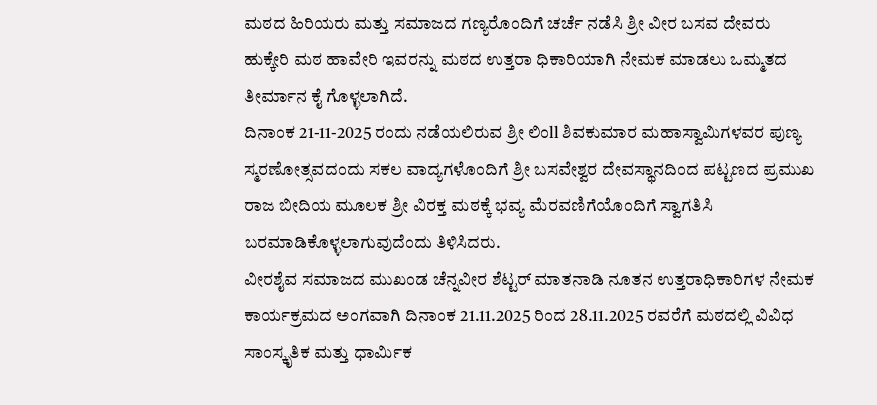ಮಠದ ಹಿರಿಯರು ಮತ್ತು ಸಮಾಜದ ಗಣ್ಯರೊಂದಿಗೆ ಚರ್ಚೆ ನಡೆಸಿ ಶ್ರೀ ವೀರ ಬಸವ ದೇವರು ಹುಕ್ಕೇರಿ ಮಠ ಹಾವೇರಿ ಇವರನ್ನು ಮಠದ ಉತ್ತರಾ ಧಿಕಾರಿಯಾಗಿ ನೇಮಕ ಮಾಡಲು ಒಮ್ಮತದ ತೀರ್ಮಾನ ಕೈ ಗೊಳ್ಳಲಾಗಿದೆ.
ದಿನಾಂಕ 21-11-2025 ರಂದು ನಡೆಯಲಿರುವ ಶ್ರೀ ಲಿಂll ಶಿವಕುಮಾರ ಮಹಾಸ್ವಾಮಿಗಳವರ ಪುಣ್ಯ ಸ್ಮರಣೋತ್ಸವದಂದು ಸಕಲ ವಾದ್ಯಗಳೊಂದಿಗೆ ಶ್ರೀ ಬಸವೇಶ್ವರ ದೇವಸ್ಥಾನದಿಂದ ಪಟ್ಟಣದ ಪ್ರಮುಖ ರಾಜ ಬೀದಿಯ ಮೂಲಕ ಶ್ರೀ ವಿರಕ್ತ ಮಠಕ್ಕೆ ಭವ್ಯ ಮೆರವಣಿಗೆಯೊಂದಿಗೆ ಸ್ವಾಗತಿಸಿ ಬರಮಾಡಿಕೊಳ್ಳಲಾಗುವುದೆಂದು ತಿಳಿಸಿದರು.
ವೀರಶೈವ ಸಮಾಜದ ಮುಖಂಡ ಚೆನ್ನವೀರ ಶೆಟ್ಟರ್ ಮಾತನಾಡಿ ನೂತನ ಉತ್ತರಾಧಿಕಾರಿಗಳ ನೇಮಕ ಕಾರ್ಯಕ್ರಮದ ಅಂಗವಾಗಿ ದಿನಾಂಕ 21.11.2025 ರಿಂದ 28.11.2025 ರವರೆಗೆ ಮಠದಲ್ಲಿ ವಿವಿಧ ಸಾಂಸ್ಕೃತಿಕ ಮತ್ತು ಧಾರ್ಮಿಕ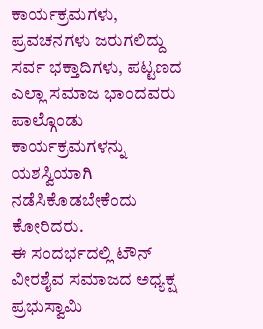ಕಾರ್ಯಕ್ರಮಗಳು, ಪ್ರವಚನಗಳು ಜರುಗಲಿದ್ದು ಸರ್ವ ಭಕ್ತಾದಿಗಳು, ಪಟ್ಟಣದ ಎಲ್ಲಾ ಸಮಾಜ ಭಾಂದವರು ಪಾಲ್ಗೊಂಡು ಕಾರ್ಯಕ್ರಮಗಳನ್ನು ಯಶಸ್ವಿಯಾಗಿ ನಡೆಸಿಕೊಡಬೇಕೆಂದು ಕೋರಿದರು.
ಈ ಸಂದರ್ಭದಲ್ಲಿ ಟೌನ್ ವೀರಶೈವ ಸಮಾಜದ ಅಧ್ಯಕ್ಷ ಪ್ರಭುಸ್ವಾಮಿ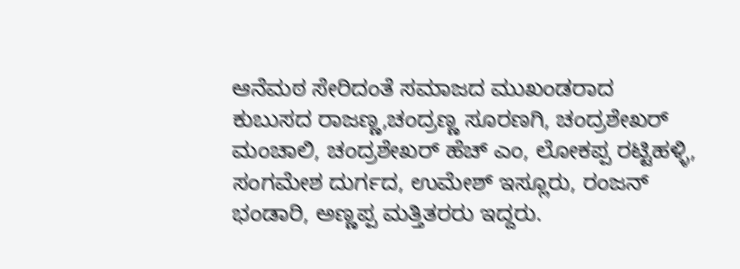ಆನೆಮಠ ಸೇರಿದಂತೆ ಸಮಾಜದ ಮುಖಂಡರಾದ ಕುಬುಸದ ರಾಜಣ್ಣ,ಚಂದ್ರಣ್ಣ ಸೂರಣಗಿ, ಚಂದ್ರಶೇಖರ್ ಮಂಚಾಲಿ, ಚಂದ್ರಶೇಖರ್ ಹೆಚ್ ಎಂ, ಲೋಕಪ್ಪ ರಟ್ಟಿಹಳ್ಳಿ, ಸಂಗಮೇಶ ದುರ್ಗದ, ಉಮೇಶ್ ಇಸ್ಲೂರು, ರಂಜನ್ ಭಂಡಾರಿ, ಅಣ್ಣಪ್ಪ ಮತ್ತಿತರರು ಇದ್ದರು.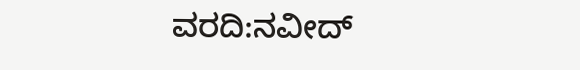ವರದಿ:ನವೀದ್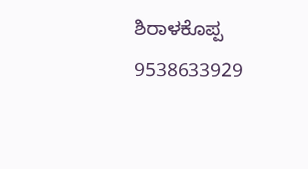ಶಿರಾಳಕೊಪ್ಪ 9538633929